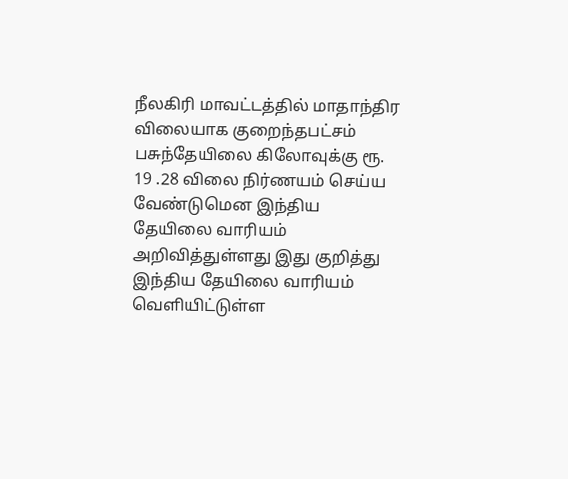நீலகிரி மாவட்டத்தில் மாதாந்திர விலையாக குறைந்தபட்சம் பசுந்தேயிலை கிலோவுக்கு ரூ. 19 .28 விலை நிர்ணயம் செய்ய வேண்டுமென இந்திய தேயிலை வாரியம் அறிவித்துள்ளது இது குறித்து இந்திய தேயிலை வாரியம் வெளியிட்டுள்ள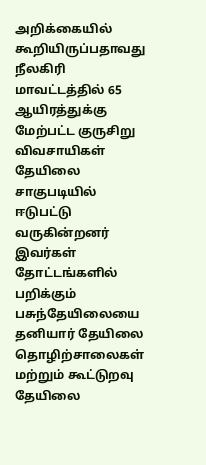அறிக்கையில் கூறியிருப்பதாவது நீலகிரி மாவட்டத்தில் 65 ஆயிரத்துக்கு மேற்பட்ட குருசிறு விவசாயிகள் தேயிலை சாகுபடியில் ஈடுபட்டு வருகின்றனர் இவர்கள் தோட்டங்களில் பறிக்கும் பசுந்தேயிலையை தனியார் தேயிலை தொழிற்சாலைகள் மற்றும் கூட்டுறவு தேயிலை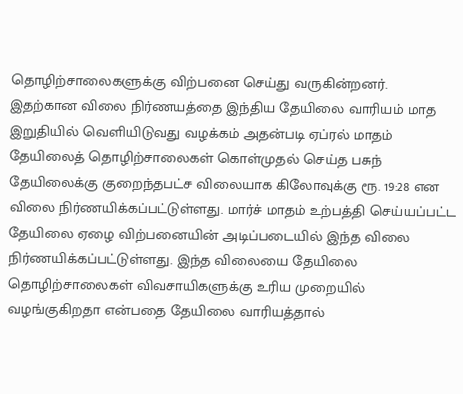தொழிற்சாலைகளுக்கு விற்பனை செய்து வருகின்றனர். இதற்கான விலை நிர்ணயத்தை இந்திய தேயிலை வாரியம் மாத இறுதியில் வெளியிடுவது வழக்கம் அதன்படி ஏப்ரல் மாதம் தேயிலைத் தொழிற்சாலைகள் கொள்முதல் செய்த பசுந் தேயிலைக்கு குறைந்தபட்ச விலையாக கிலோவுக்கு ரூ. 19:28 என விலை நிர்ணயிக்கப்பட்டுள்ளது. மார்ச் மாதம் உற்பத்தி செய்யப்பட்ட தேயிலை ஏழை விற்பனையின் அடிப்படையில் இந்த விலை நிர்ணயிக்கப்பட்டுள்ளது. இந்த விலையை தேயிலை தொழிற்சாலைகள் விவசாயிகளுக்கு உரிய முறையில் வழங்குகிறதா என்பதை தேயிலை வாரியத்தால்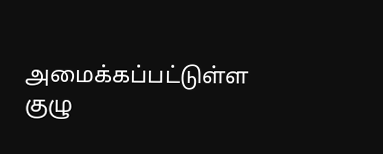அமைக்கப்பட்டுள்ள குழு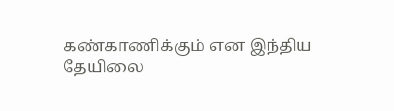கண்காணிக்கும் என இந்திய தேயிலை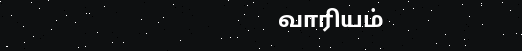வாரியம்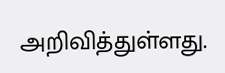அறிவித்துள்ளது.